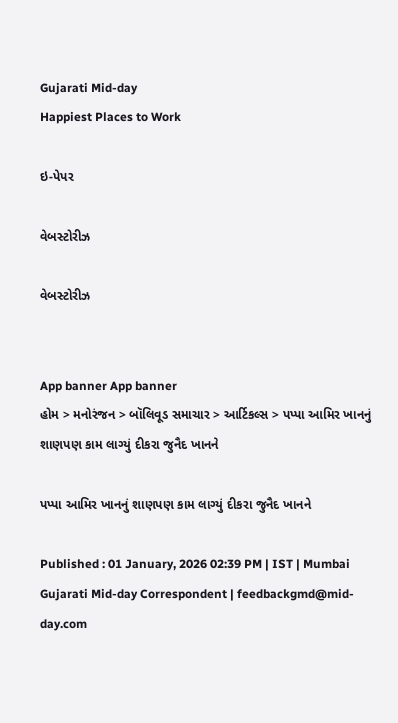Gujarati Mid-day
Happiest Places to Work

ઇ-પેપર

વેબસ્ટોરીઝ

વેબસ્ટોરીઝ


App banner App banner
હોમ > મનોરંજન > બૉલિવૂડ સમાચાર > આર્ટિકલ્સ > પપ્પા આમિર ખાનનું શાણપણ કામ લાગ્યું દીકરા જુનૈદ ખાનને

પપ્પા આમિર ખાનનું શાણપણ કામ લાગ્યું દીકરા જુનૈદ ખાનને

Published : 01 January, 2026 02:39 PM | IST | Mumbai
Gujarati Mid-day Correspondent | feedbackgmd@mid-day.com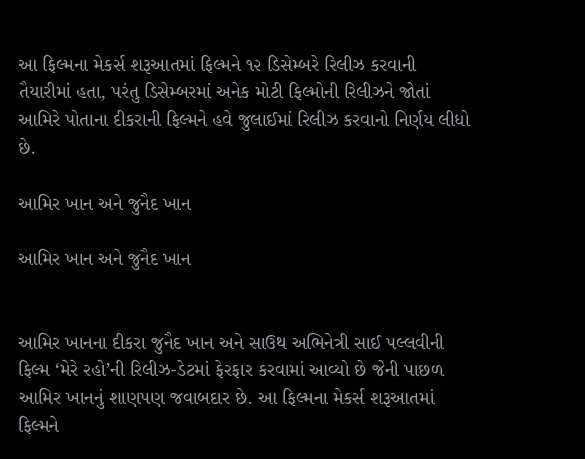આ ફિલ્મના મેકર્સ શરૂઆતમાં ફિલ્મને ૧૨ ડિસેમ્બરે રિલીઝ કરવાની તૈયારીમાં હતા, પરંતુ ડિસેમ્બરમાં અનેક મોટી ફિલ્મોની રિલીઝને જોતાં આમિરે પોતાના દીકરાની ફિલ્મને હવે જુલાઈમાં રિલીઝ કરવાનો નિર્ણય લીધો છે.

આમિર ખાન અને જુનૈદ ખાન

આમિર ખાન અને જુનૈદ ખાન


આમિર ખાનના દીકરા જુનૈદ ખાન અને સાઉથ અભિનેત્રી સાઈ પલ્લવીની ફિલ્મ ‘મેરે રહો’ની રિલીઝ-ડેટમાં ફેરફાર કરવામાં આવ્યો છે જેની પાછળ આમિર ખાનનું શાણપણ જવાબદાર છે. આ ફિલ્મના મેકર્સ શરૂઆતમાં ફિલ્મને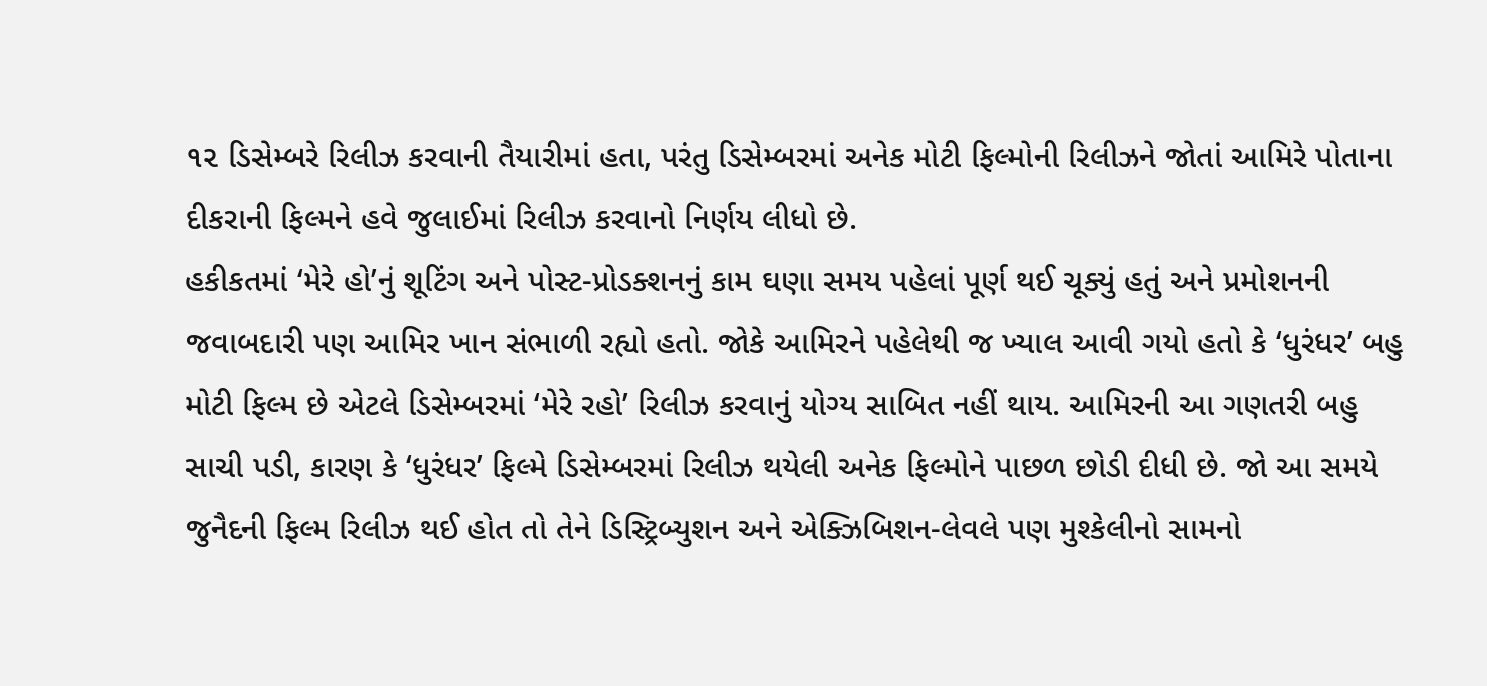૧૨ ડિસેમ્બરે રિલીઝ કરવાની તૈયારીમાં હતા, પરંતુ ડિસેમ્બરમાં અનેક મોટી ફિલ્મોની રિલીઝને જોતાં આમિરે પોતાના દીકરાની ફિલ્મને હવે જુલાઈમાં રિલીઝ કરવાનો નિર્ણય લીધો છે.
હકીકતમાં ‘મેરે હો’નું શૂટિંગ અને પોસ્ટ-પ્રોડક્શનનું કામ ઘણા સમય પહેલાં પૂર્ણ થઈ ચૂક્યું હતું અને પ્રમોશનની જવાબદારી પણ આમિર ખાન સંભાળી રહ્યો હતો. જોકે આમિરને પહેલેથી જ ખ્યાલ આવી ગયો હતો કે ‘ધુરંધર’ બહુ મોટી ફિલ્મ છે એટલે ડિસેમ્બરમાં ‘મેરે રહો’ રિલીઝ કરવાનું યોગ્ય સાબિત નહીં થાય. આમિરની આ ગણતરી બહુ સાચી પડી, કારણ કે ‘ધુરંધર’ ફિલ્મે ડિસેમ્બરમાં રિલીઝ થયેલી અનેક ફિલ્મોને પાછળ છોડી દીધી છે. જો આ સમયે જુનૈદની ફિલ્મ રિલીઝ થઈ હોત તો તેને ડિસ્ટ્રિબ્યુશન અને એક્ઝિબિશન-લેવલે પણ મુશ્કેલીનો સામનો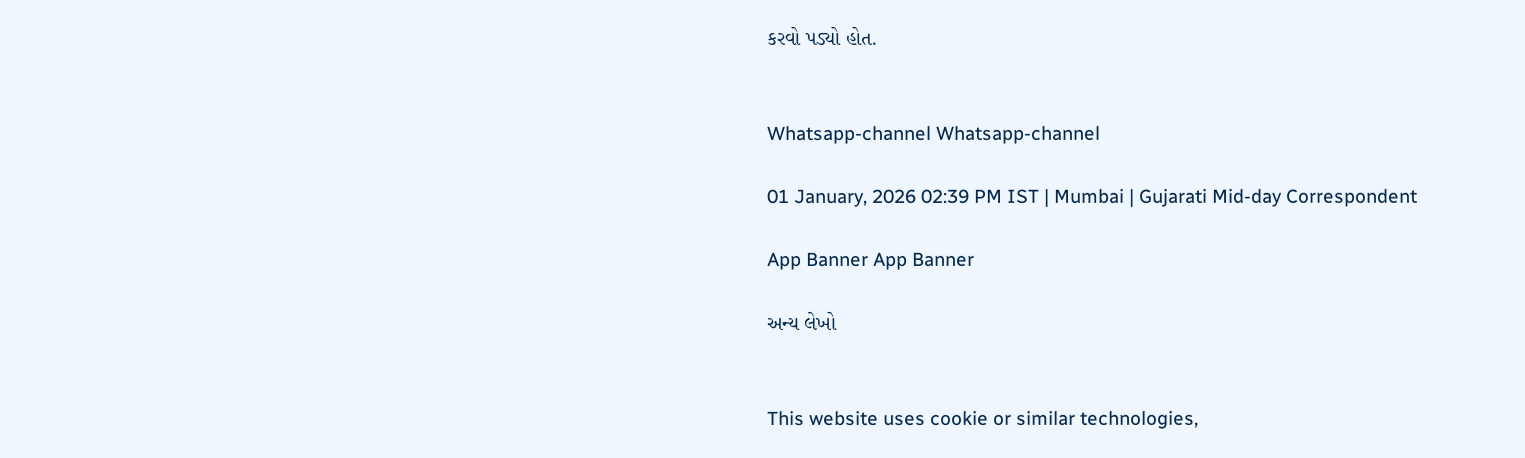કરવો પડ્યો હોત.


Whatsapp-channel Whatsapp-channel

01 January, 2026 02:39 PM IST | Mumbai | Gujarati Mid-day Correspondent

App Banner App Banner

અન્ય લેખો


This website uses cookie or similar technologies,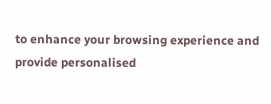to enhance your browsing experience and provide personalised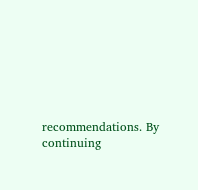recommendations. By continuing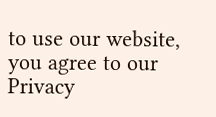to use our website, you agree to our Privacy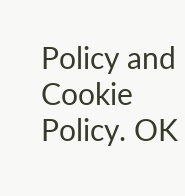Policy and Cookie Policy. OK